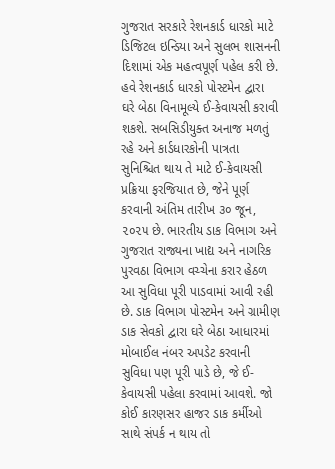ગુજરાત સરકારે રેશનકાર્ડ ધારકો માટે ડિજિટલ ઇન્ડિયા અને સુલભ શાસનની દિશામાં એક મહત્વપૂર્ણ પહેલ કરી છે. હવે રેશનકાર્ડ ધારકો પોસ્ટમેન દ્વારા ઘરે બેઠા વિનામૂલ્યે ઈ-કેવાયસી કરાવી શકશે. સબસિડીયુક્ત અનાજ મળતું રહે અને કાર્ડધારકોની પાત્રતા સુનિશ્ચિત થાય તે માટે ઈ-કેવાયસી પ્રક્રિયા ફરજિયાત છે, જેને પૂર્ણ કરવાની અંતિમ તારીખ ૩૦ જૂન, ૨૦૨૫ છે. ભારતીય ડાક વિભાગ અને ગુજરાત રાજ્યના ખાદ્ય અને નાગરિક પુરવઠા વિભાગ વચ્ચેના કરાર હેઠળ આ સુવિધા પૂરી પાડવામાં આવી રહી છે. ડાક વિભાગ પોસ્ટમેન અને ગ્રામીણ ડાક સેવકો દ્વારા ઘરે બેઠા આધારમાં મોબાઈલ નંબર અપડેટ કરવાની સુવિધા પણ પૂરી પાડે છે, જે ઈ-કેવાયસી પહેલા કરવામાં આવશે. જો કોઈ કારણસર હાજર ડાક કર્મીઓ સાથે સંપર્ક ન થાય તો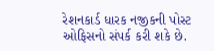રેશનકાર્ડ ધારક નજીકની પોસ્ટ ઓફિસનો સંપર્ક કરી શકે છે.